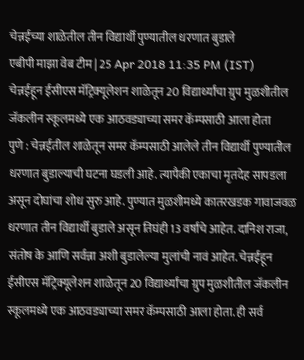चेन्नईच्या शाळेतील तीन विद्यार्थी पुण्यातील धरणात बुडाले
एबीपी माझा वेब टीम | 25 Apr 2018 11:35 PM (IST)
चेन्नईहून ईसीएस मॅट्रिक्यूलेशन शाळेतून 20 विद्यार्थ्यांचा ग्रुप मुळशीतील जॅकलीन स्कूलमध्ये एक आठवड्याच्या समर कॅम्पसाठी आला होता
पुणे : चेन्नईतील शाळेतून समर कॅम्पसाठी आलेले तीन विद्यार्थी पुण्यातील धरणात बुडाल्याची घटना घडली आहे. त्यापैकी एकाचा मृतदेह सापडला असून दोघांचा शोध सुरु आहे. पुण्यात मुळशीमध्ये कातरखडक गावाजवळ धरणात तीन विद्यार्थी बुडाले असून तिघंही 13 वर्षांचे आहेत. दानिश राजा, संतोष के आणि सर्वन्ना अशी बुडालेल्या मुलांची नावं आहेत. चेन्नईहून ईसीएस मॅट्रिक्यूलेशन शाळेतून 20 विद्यार्थ्यांचा ग्रुप मुळशीतील जॅकलीन स्कूलमध्ये एक आठवड्याच्या समर कॅम्पसाठी आला होता. ही सर्व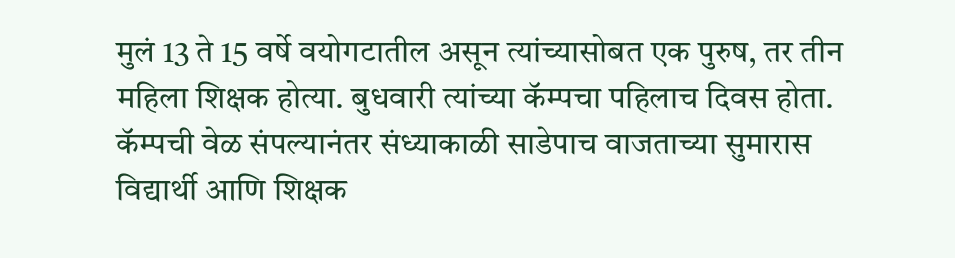मुलं 13 ते 15 वर्षे वयोगटातील असून त्यांच्यासोबत एक पुरुष, तर तीन महिला शिक्षक होत्या. बुधवारी त्यांच्या कॅम्पचा पहिलाच दिवस होता. कॅम्पची वेळ संपल्यानंतर संध्याकाळी साडेपाच वाजताच्या सुमारास विद्यार्थी आणि शिक्षक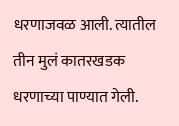धरणाजवळ आली. त्यातील तीन मुलं कातरखडक धरणाच्या पाण्यात गेली.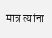मात्र त्यांना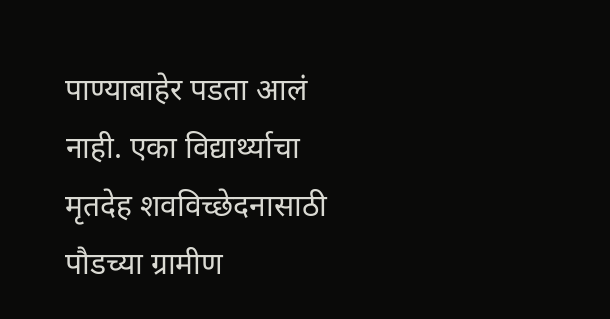पाण्याबाहेर पडता आलं नाही. एका विद्यार्थ्याचा मृतदेह शवविच्छेदनासाठी पौडच्या ग्रामीण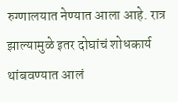रुग्णालयात नेण्यात आला आहे. रात्र झाल्यामुळे इतर दोघांचं शोधकार्य थांबवण्यात आलं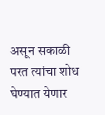असून सकाळी परत त्यांचा शोध घेण्यात येणार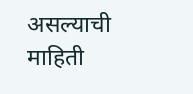असल्याची माहिती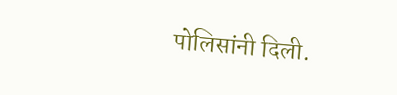पोलिसांनी दिली.